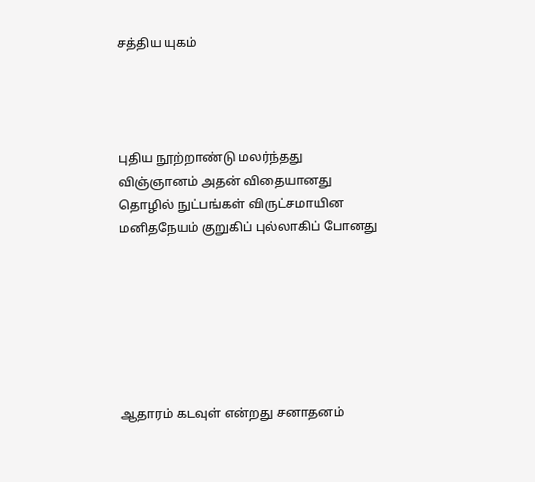சத்திய யுகம்




புதிய நூற்றாண்டு மலர்ந்தது
விஞ்ஞானம் அதன் விதையானது
தொழில் நுட்பங்கள் விருட்சமாயின
மனிதநேயம் குறுகிப் புல்லாகிப் போனது







ஆதாரம் கடவுள் என்றது சனாதனம்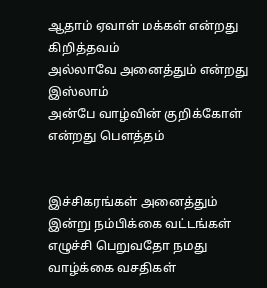ஆதாம் ஏவாள் மக்கள் என்றது கிறித்தவம்
அல்லாவே அனைத்தும் என்றது இஸ்லாம்
அன்பே வாழ்வின் குறிக்கோள் என்றது பௌத்தம்


இச்சிகரங்கள் அனைத்தும் இன்று நம்பிக்கை வட்டங்கள்
எழுச்சி பெறுவதோ நமது வாழ்க்கை வசதிகள்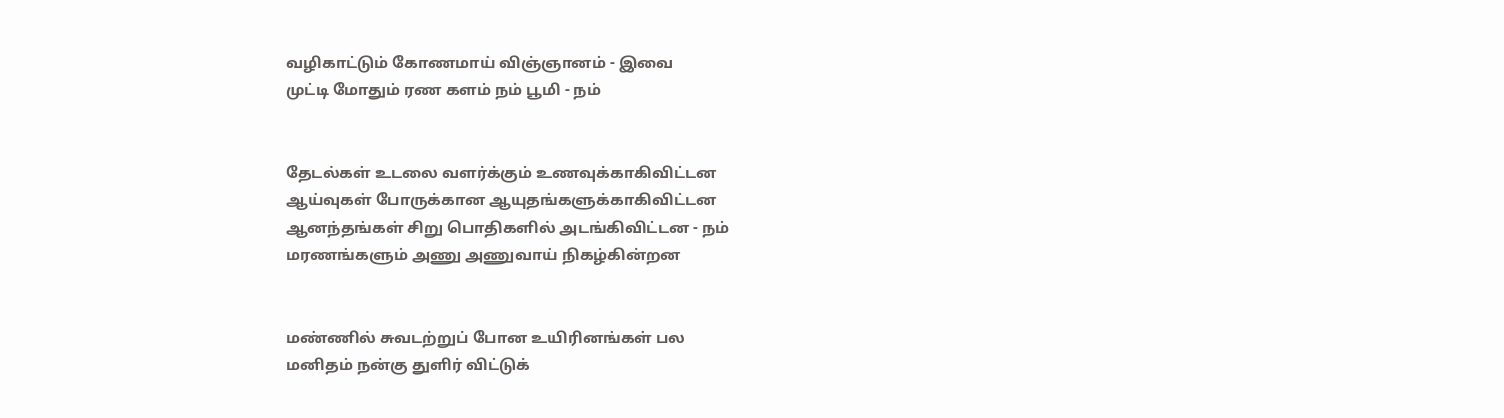வழிகாட்டும் கோணமாய் விஞ்ஞானம் - இவை
முட்டி மோதும் ரண களம் நம் பூமி - நம்


தேடல்கள் உடலை வளர்க்கும் உணவுக்காகிவிட்டன
ஆய்வுகள் போருக்கான ஆயுதங்களுக்காகிவிட்டன
ஆனந்தங்கள் சிறு பொதிகளில் அடங்கிவிட்டன - நம்
மரணங்களும் அணு அணுவாய் நிகழ்கின்றன


மண்ணில் சுவடற்றுப் போன உயிரினங்கள் பல
மனிதம் நன்கு துளிர் விட்டுக்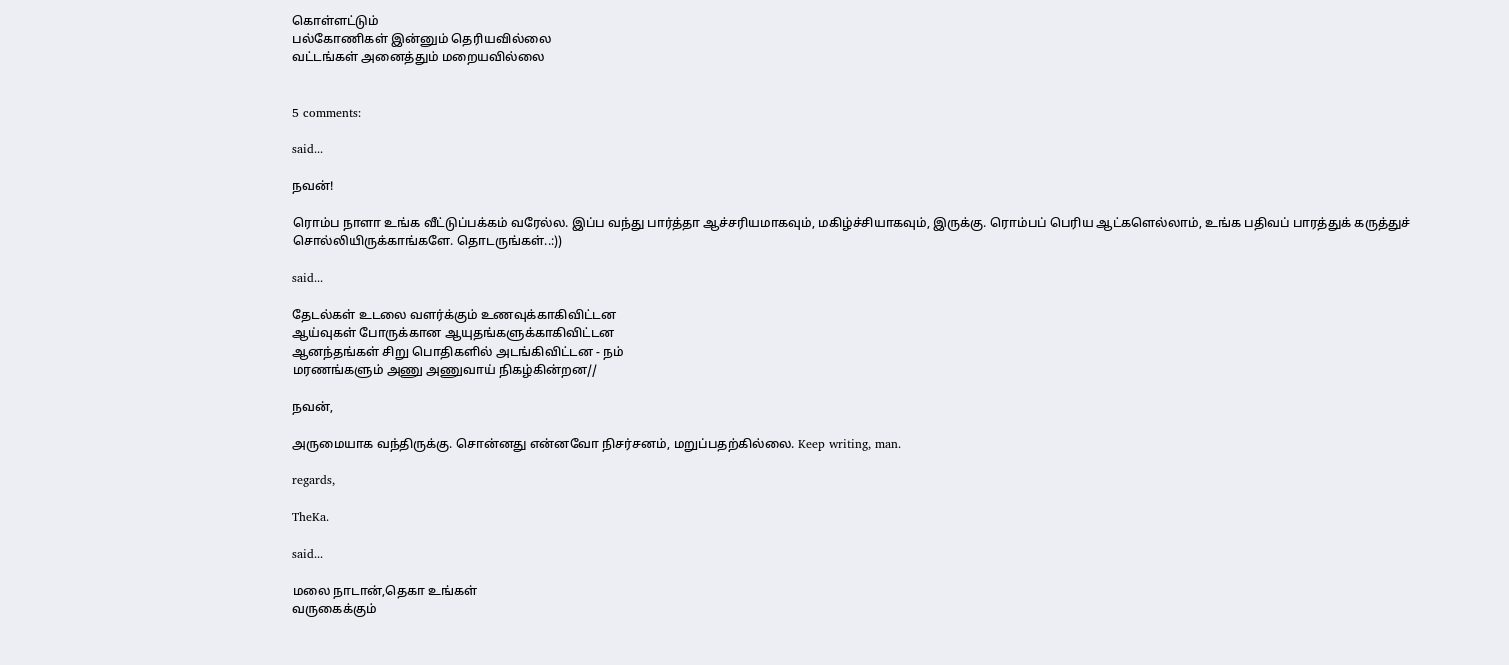கொள்ளட்டும்
பல்கோணிகள் இன்னும் தெரியவில்லை
வட்டங்கள் அனைத்தும் மறையவில்லை


5 comments:

said...

நவன்!

ரொம்ப நாளா உங்க வீட்டுப்பக்கம் வரேல்ல. இப்ப வந்து பார்த்தா ஆச்சரியமாகவும், மகிழ்ச்சியாகவும், இருக்கு. ரொம்பப் பெரிய ஆட்களெல்லாம், உங்க பதிவப் பாரத்துக் கருத்துச் சொல்லியிருக்காங்களே. தொடருங்கள்..:))

said...

தேடல்கள் உடலை வளர்க்கும் உணவுக்காகிவிட்டன
ஆய்வுகள் போருக்கான ஆயுதங்களுக்காகிவிட்டன
ஆனந்தங்கள் சிறு பொதிகளில் அடங்கிவிட்டன - நம்
மரணங்களும் அணு அணுவாய் நிகழ்கின்றன//

நவன்,

அருமையாக வந்திருக்கு. சொன்னது என்னவோ நிசர்சனம், மறுப்பதற்கில்லை. Keep writing, man.

regards,

TheKa.

said...

மலை நாடான்,தெகா உங்கள்
வருகைக்கும்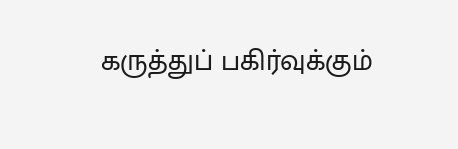கருத்துப் பகிர்வுக்கும்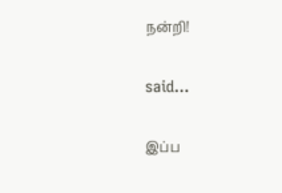நன்றி!

said...

இப்ப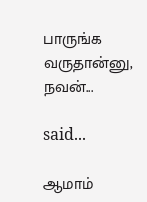பாருங்க வருதான்னு, நவன்...

said...

ஆமாம்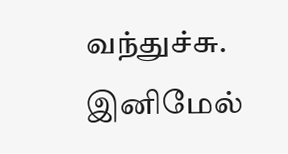வந்துச்சு. இனிமேல்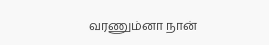வரணும்னா நான்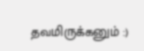தவமிருக்கனும் :)